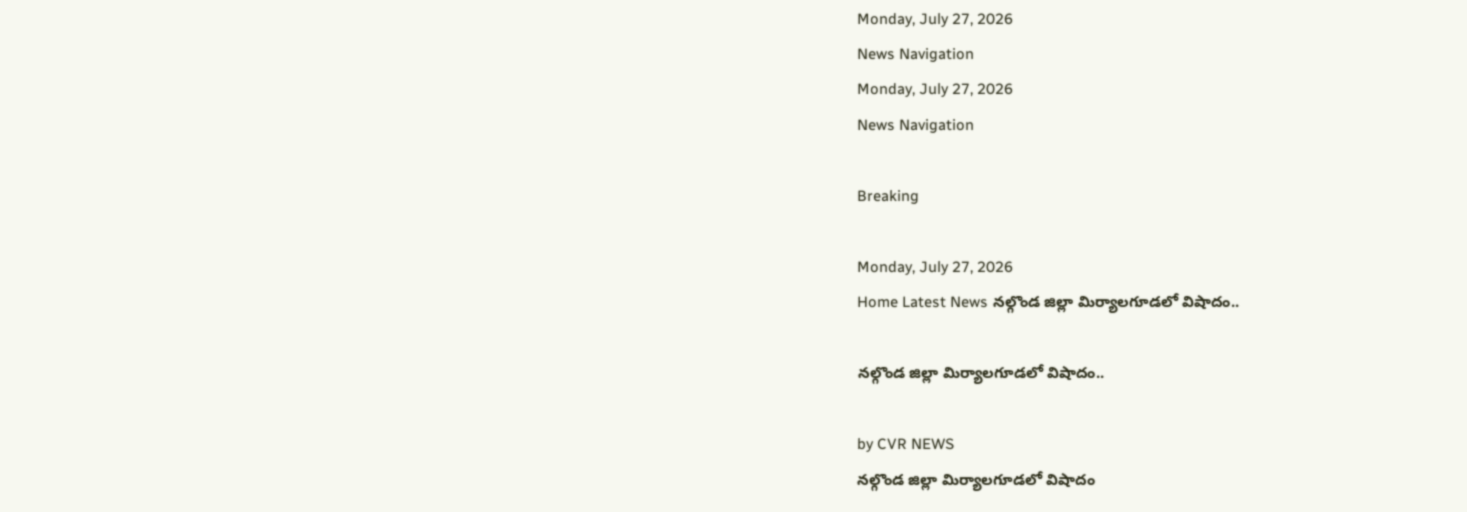Monday, July 27, 2026
News Navigation
Monday, July 27, 2026
News Navigation

Breaking

Monday, July 27, 2026
Home Latest News నల్గొండ జిల్లా మిర్యాలగూడలో విషాదం..

నల్గొండ జిల్లా మిర్యాలగూడలో విషాదం..

by CVR NEWS
నల్గొండ జిల్లా మిర్యాలగూడలో విషాదం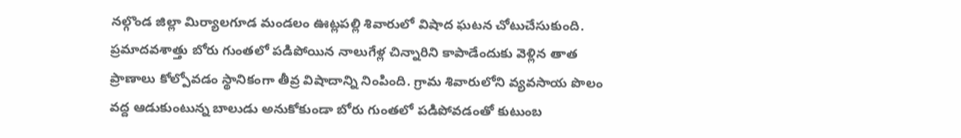నల్గొండ జిల్లా మిర్యాలగూడ మండలం ఊట్లపల్లి శివారులో విషాద ఘటన చోటుచేసుకుంది. ప్రమాదవశాత్తు బోరు గుంతలో పడిపోయిన నాలుగేళ్ల చిన్నారిని కాపాడేందుకు వెళ్లిన తాత ప్రాణాలు కోల్పోవడం స్థానికంగా తీవ్ర విషాదాన్ని నింపింది. గ్రామ శివారులోని వ్యవసాయ పొలం వద్ద ఆడుకుంటున్న బాలుడు అనుకోకుండా బోరు గుంతలో పడిపోవడంతో కుటుంబ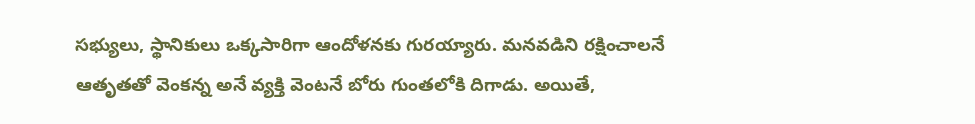సభ్యులు, స్థానికులు ఒక్కసారిగా ఆందోళనకు గురయ్యారు. మనవడిని రక్షించాలనే ఆతృతతో వెంకన్న అనే వ్యక్తి వెంటనే బోరు గుంతలోకి దిగాడు. అయితే,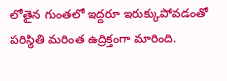లోతైన గుంతలో ఇద్దరూ ఇరుక్కుపోవడంతో పరిస్థితి మరింత ఉద్రిక్తంగా మారింది.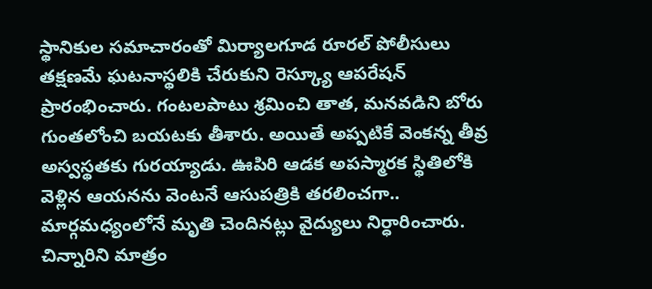స్థానికుల సమాచారంతో మిర్యాలగూడ రూరల్ పోలీసులు తక్షణమే ఘటనాస్థలికి చేరుకుని రెస్క్యూ ఆపరేషన్ ప్రారంభించారు. గంటలపాటు శ్రమించి తాత, మనవడిని బోరు గుంతలోంచి బయటకు తీశారు. అయితే అప్పటికే వెంకన్న తీవ్ర అస్వస్థతకు గురయ్యాడు. ఊపిరి ఆడక అపస్మారక స్థితిలోకి వెళ్లిన ఆయనను వెంటనే ఆసుపత్రికి తరలించగా.. మార్గమధ్యంలోనే మృతి చెందినట్లు వైద్యులు నిర్ధారించారు. చిన్నారిని మాత్రం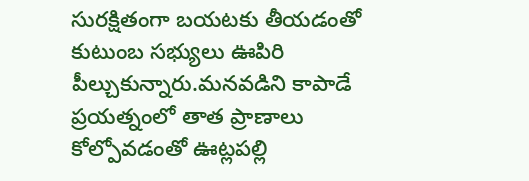సురక్షితంగా బయటకు తీయడంతో కుటుంబ సభ్యులు ఊపిరి పీల్చుకున్నారు.మనవడిని కాపాడే ప్రయత్నంలో తాత ప్రాణాలు కోల్పోవడంతో ఊట్లపల్లి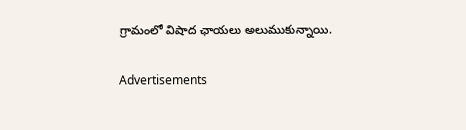గ్రామంలో విషాద ఛాయలు అలుముకున్నాయి.

Advertisements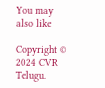You may also like

Copyright © 2024 CVR Telugu.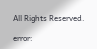All Rights Reserved.

error: